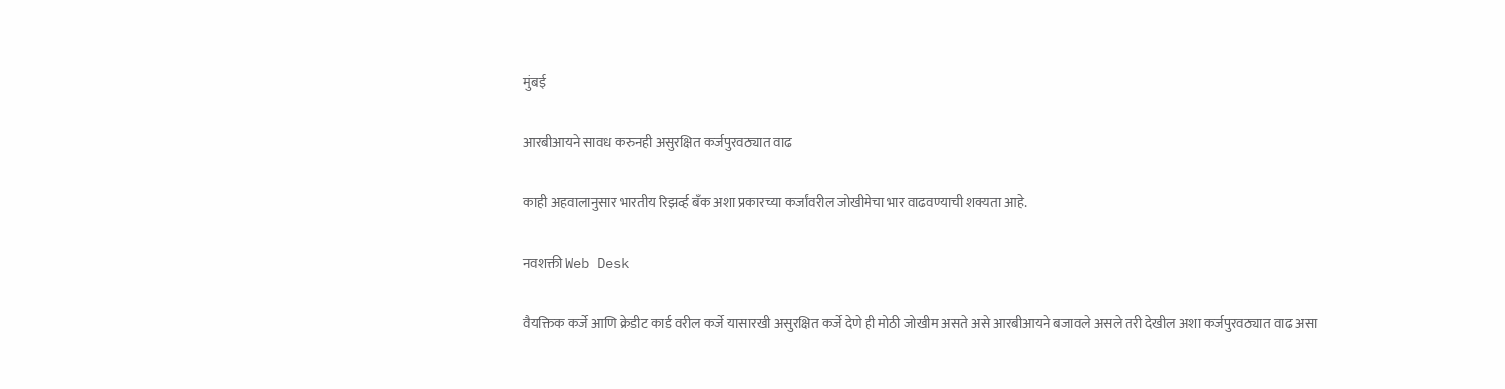मुंबई

आरबीआयने सावध करुनही असुरक्षित कर्जपुरवठ्यात वाढ

काही अहवालानुसार भारतीय रिझर्व्ह बॅंक अशा प्रकारच्या कर्जांवरील जोखीमेचा भार वाढवण्याची शक्यता आहे.

नवशक्ती Web Desk

वैयक्तिक कर्जे आणि क्रेडीट कार्ड वरील कर्जे यासारखी असुरक्षित कर्जे देणे ही मोठी जोखीम असते असे आरबीआयने बजावले असले तरी देखील अशा कर्जपुरवठ्यात वाढ असा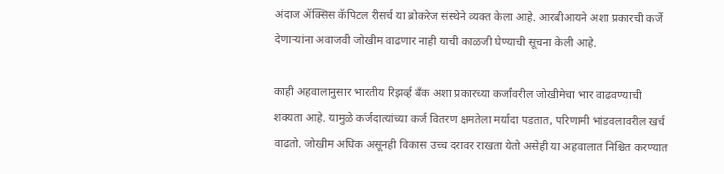अंदाज ॲक्सिस कॅपिटल रीसर्च या ब्रोकरेज संस्थेने व्यक्त केला आहे. आरबीआयने अशा प्रकारची कर्जे देणाऱ्यांना अवाजवी जोखीम वाढणार नाही याची काळजी घेण्याची सूचना केली आहे.

काही अहवालानुसार भारतीय रिझर्व्ह बॅंक अशा प्रकारच्या कर्जांवरील जोखीमेचा भार वाढवण्याची शक्यता आहे. यामुळे कर्जदात्यांच्या कर्ज वितरण क्षमतेला मर्यादा पडतात, परिणामी भांडवलावरील खर्च वाढतो. जोखीम अधिक असूनही विकास उच्च दरावर राखता येतो असेही या अहवालात निश्चित करण्यात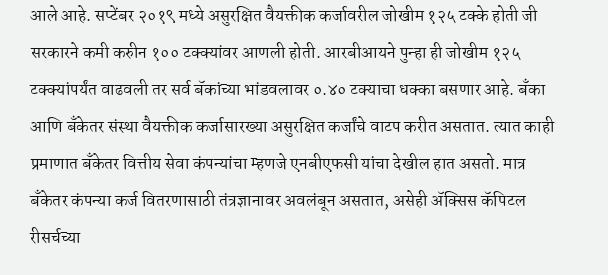आले आहे. सप्टेंबर २०१९ मध्ये असुरक्षित वैयक्तीक कर्जावरील जोखीम १२५ टक्के होती जी सरकारने कमी करुीन १०० टक्क्यांवर आणली होती. आरबीआयने पुन्हा ही जोखीम १२५ टक्क्यांपर्यंत वाढवली तर सर्व बॅकांच्या भांडवलावर ०.४० टक्याचा धक्का बसणार आहे. बॅंका आणि बॅंकेतर संस्था वैयक्तीक कर्जासारख्या असुरक्षित कर्जांचे वाटप करीत असतात. त्यात काही प्रमाणात बॅंकेतर वित्तीय सेवा कंपन्यांचा म्हणजे एनबीएफसी यांचा देखील हात असतो. मात्र बॅंकेतर कंपन्या कर्ज वितरणासाठी तंत्रज्ञानावर अवलंबून असतात, असेही ॲक्सिस कॅपिटल रीसर्चच्या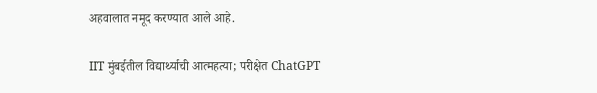अहवालात नमूद करण्यात आले आहे.

IIT मुंबईतील विद्यार्थ्याची आत्महत्या; परीक्षेत ChatGPT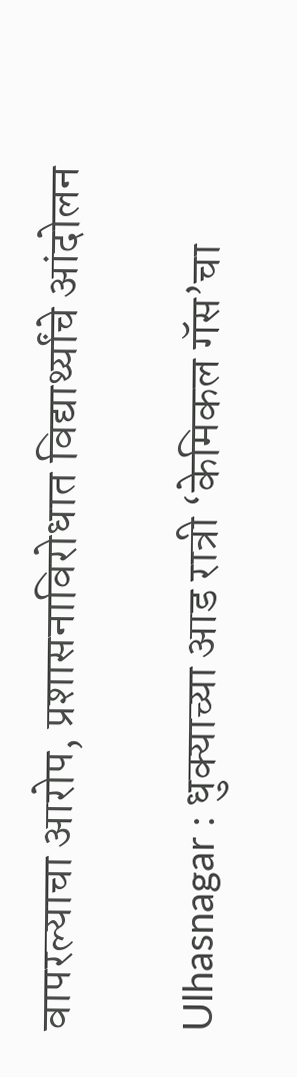वापरल्याचा आरोप, प्रशासनाविरोधात विद्यार्थ्यांचे आंदोलन

Ulhasnagar : धुक्याच्या आड रात्री ‘केमिकल गॅस’चा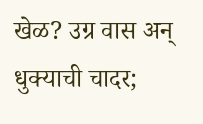खेळ? उग्र वास अन् धुक्याची चादर;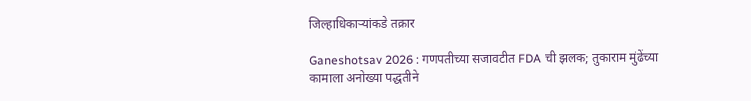जिल्हाधिकाऱ्यांकडे तक्रार

Ganeshotsav 2026 : गणपतीच्या सजावटीत FDA ची झलक; तुकाराम मुंढेंच्या कामाला अनोख्या पद्धतीने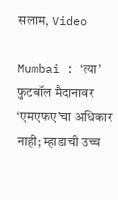सलाम, Video

Mumbai : ‘त्या’ फुटबॉल मैदानावर ‘एमएफए’चा अधिकार नाही; म्हाडाची उच्च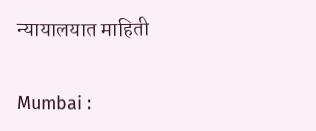न्यायालयात माहिती

Mumbai :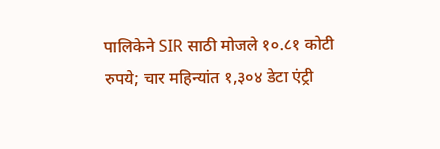पालिकेने SIR साठी मोजले १०.८१ कोटी रुपये; चार महिन्यांत १,३०४ डेटा एंट्री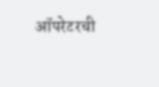ऑपरेटरची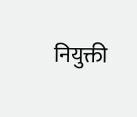नियुक्ती